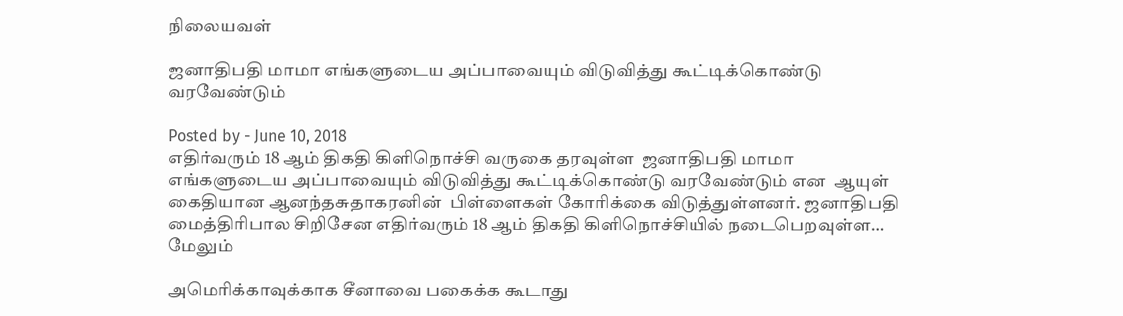நிலையவள்

ஜனாதிபதி மாமா எங்களுடைய அப்பாவையும் விடுவித்து கூட்டிக்கொண்டு வரவேண்டும்

Posted by - June 10, 2018
எதிர்வரும் 18 ஆம் திகதி கிளிநொச்சி வருகை தரவுள்ள  ஜனாதிபதி மாமா எங்களுடைய அப்பாவையும் விடுவித்து கூட்டிக்கொண்டு வரவேண்டும் என  ஆயுள் கைதியான ஆனந்தசுதாகரனின்  பிள்ளைகள் கோரிக்கை விடுத்துள்ளனர். ஜனாதிபதி மைத்திரிபால சிறிசேன எதிர்வரும் 18 ஆம் திகதி கிளிநொச்சியில் நடைபெறவுள்ள…
மேலும்

அமெரிக்காவுக்காக சீனாவை பகைக்க கூடாது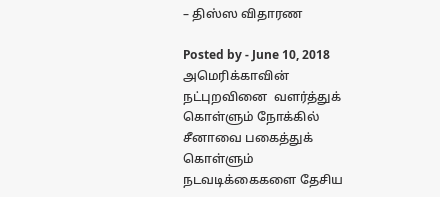– திஸ்ஸ விதாரண

Posted by - June 10, 2018
அமெரிக்காவின் நட்புறவினை  வளர்த்துக் கொள்ளும் நோக்கில்  சீனாவை பகைத்துக் கொள்ளும் நடவடிக்கைகளை தேசிய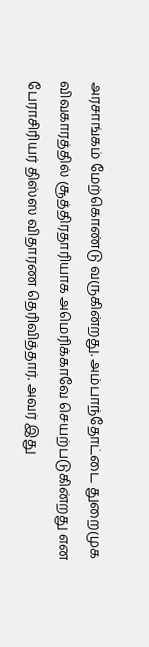அரசாங்கம் மேற்கொண்டு வருகின்றது. அம்பாந்தோட்டை துறைமுக விவகாரத்தில் சூத்திரதாரியாக அமெரிக்காவே செயற்படுகின்றது என  பேராசிரியர் திஸ்ஸ விதாரண தெரிவித்தார். அவர் இது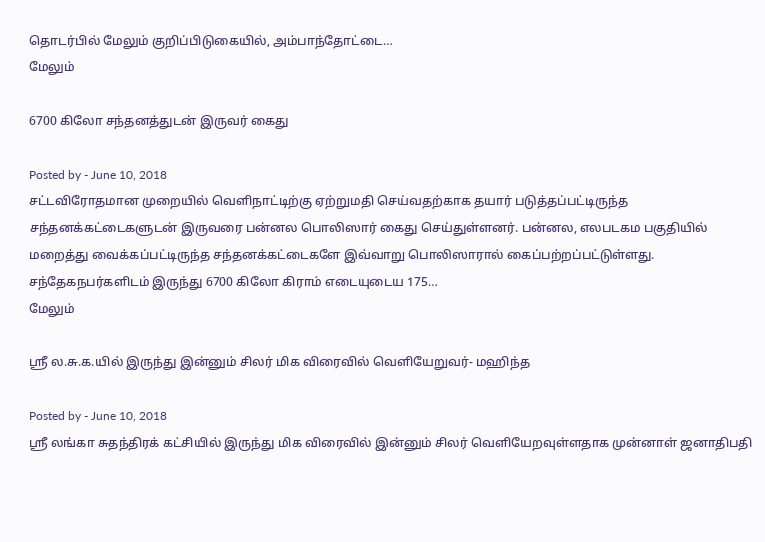தொடர்பில் மேலும் குறிப்பிடுகையில், அம்பாந்தோட்டை…
மேலும்

6700 கிலோ சந்தனத்துடன் இருவர் கைது

Posted by - June 10, 2018
சட்டவிரோதமான முறையில் வெளிநாட்டிற்கு ஏற்றுமதி செய்வதற்காக தயார் படுத்தப்பட்டிருந்த சந்தனக்கட்டைகளுடன் இருவரை பன்னல பொலிஸார் கைது செய்துள்ளனர். பன்னல, எலபடகம பகுதியில் மறைத்து வைக்கப்பட்டிருந்த சந்தனக்கட்டைகளே இவ்வாறு பொலிஸாரால் கைப்பற்றப்பட்டுள்ளது. சந்தேகநபர்களிடம் இருந்து 6700 கிலோ கிராம் எடையுடைய 175…
மேலும்

ஸ்ரீ ல.சு.க.யில் இருந்து இன்னும் சிலர் மிக விரைவில் வெளியேறுவர்- மஹிந்த

Posted by - June 10, 2018
ஸ்ரீ லங்கா சுதந்திரக் கட்சியில் இருந்து மிக விரைவில் இன்னும் சிலர் வெளியேறவுள்ளதாக முன்னாள் ஜனாதிபதி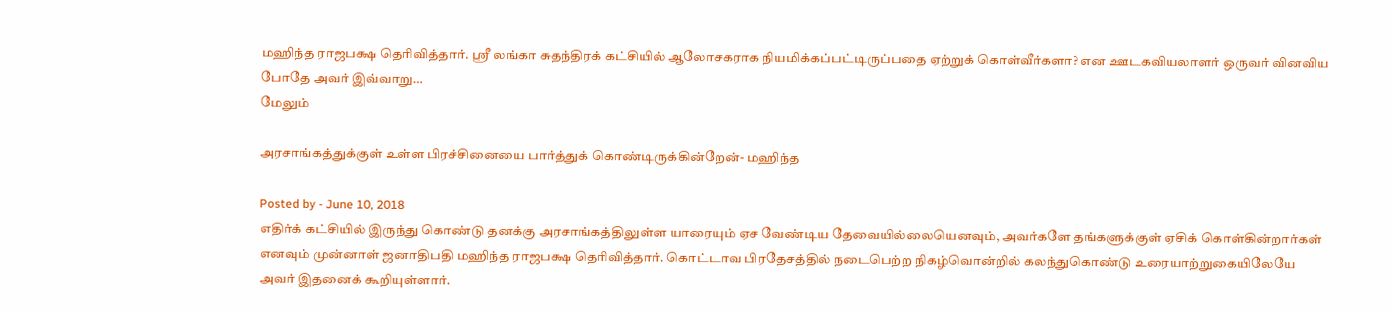மஹிந்த ராஜபக்ஷ தெரிவித்தார். ஸ்ரீ லங்கா சுதந்திரக் கட்சியில் ஆலோசகராக நியமிக்கப்பட்டிருப்பதை ஏற்றுக் கொள்வீர்களா? என ஊடகவியலாளர் ஒருவர் வினவிய போதே அவர் இவ்வாறு…
மேலும்

அரசாங்கத்துக்குள் உள்ள பிரச்சினையை பார்த்துக் கொண்டிருக்கின்றேன்- மஹிந்த

Posted by - June 10, 2018
எதிர்க் கட்சியில் இருந்து கொண்டு தனக்கு அரசாங்கத்திலுள்ள யாரையும் ஏச வேண்டிய தேவையில்லையெனவும், அவர்களே தங்களுக்குள் ஏசிக் கொள்கின்றார்கள் எனவும் முன்னாள் ஜனாதிபதி மஹிந்த ராஜபக்ஷ தெரிவித்தார். கொட்டாவ பிரதேசத்தில் நடைபெற்ற நிகழ்வொன்றில் கலந்துகொண்டு உரையாற்றுகையிலேயே அவர் இதனைக் கூறியுள்ளார்.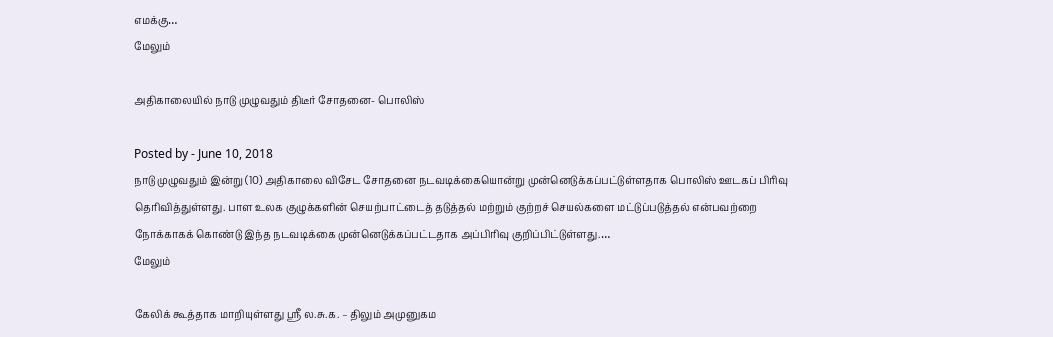எமக்கு…
மேலும்

அதிகாலையில் நாடு முழுவதும் திடீர் சோதனை- பொலிஸ்

Posted by - June 10, 2018
நாடு முழுவதும் இன்று (10) அதிகாலை விசேட சோதனை நடவடிக்கையொன்று முன்னெடுக்கப்பட்டுள்ளதாக பொலிஸ் ஊடகப் பிரிவு தெரிவித்துள்ளது. பாள உலக குழுக்களின் செயற்பாட்டைத் தடுத்தல் மற்றும் குற்றச் செயல்களை மட்டுப்படுத்தல் என்பவற்றை நோக்காகக் கொண்டு இந்த நடவடிக்கை முன்னெடுக்கப்பட்டதாக அப்பிரிவு குறிப்பிட்டுள்ளது.…
மேலும்

கேலிக் கூத்தாக மாறியுள்ளது ஸ்ரீ ல.சு.க. – திலும் அமுனுகம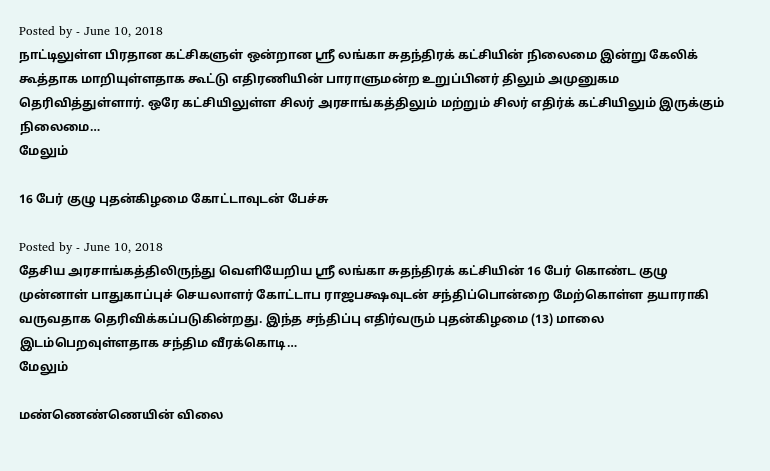Posted by - June 10, 2018
நாட்டிலுள்ள பிரதான கட்சிகளுள் ஒன்றான ஸ்ரீ லங்கா சுதந்திரக் கட்சியின் நிலைமை இன்று கேலிக் கூத்தாக மாறியுள்ளதாக கூட்டு எதிரணியின் பாராளுமன்ற உறுப்பினர் திலும் அமுனுகம தெரிவித்துள்ளார். ஒரே கட்சியிலுள்ள சிலர் அரசாங்கத்திலும் மற்றும் சிலர் எதிர்க் கட்சியிலும் இருக்கும் நிலைமை…
மேலும்

16 பேர் குழு புதன்கிழமை கோட்டாவுடன் பேச்சு

Posted by - June 10, 2018
தேசிய அரசாங்கத்திலிருந்து வெளியேறிய ஸ்ரீ லங்கா சுதந்திரக் கட்சியின் 16 பேர் கொண்ட குழு முன்னாள் பாதுகாப்புச் செயலாளர் கோட்டாப ராஜபக்ஷவுடன் சந்திப்பொன்றை மேற்கொள்ள தயாராகி வருவதாக தெரிவிக்கப்படுகின்றது. இந்த சந்திப்பு எதிர்வரும் புதன்கிழமை (13) மாலை இடம்பெறவுள்ளதாக சந்திம வீரக்கொடி…
மேலும்

மண்ணெண்ணெயின் விலை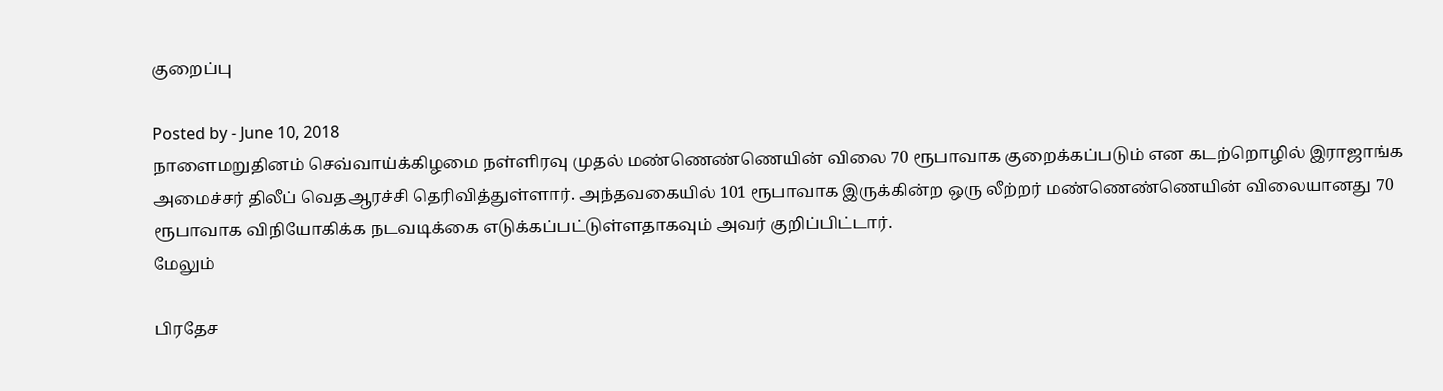குறைப்பு

Posted by - June 10, 2018
நாளைமறுதினம் செவ்வாய்க்கிழமை நள்ளிரவு முதல் மண்ணெண்ணெயின் விலை 70 ரூபாவாக குறைக்கப்படும் என கடற்றொழில் இராஜாங்க அமைச்சர் திலீப் வெதஆரச்சி தெரிவித்துள்ளார். அந்தவகையில் 101 ரூபாவாக இருக்கின்ற ஒரு லீற்றர் மண்ணெண்ணெயின் விலையானது 70 ரூபாவாக விநியோகிக்க நடவடிக்கை எடுக்கப்பட்டுள்ளதாகவும் அவர் குறிப்பிட்டார்.
மேலும்

பிரதேச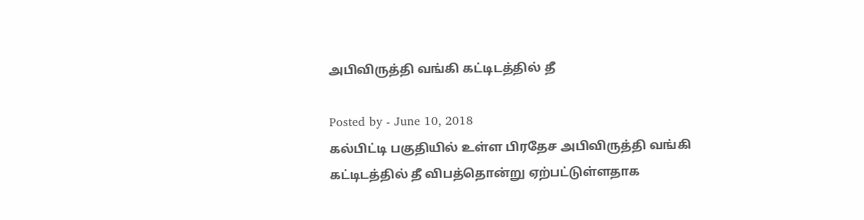அபிவிருத்தி வங்கி கட்டிடத்தில் தீ

Posted by - June 10, 2018
கல்பிட்டி பகுதியில் உள்ள பிரதேச அபிவிருத்தி வங்கி கட்டிடத்தில் தீ விபத்தொன்று ஏற்பட்டுள்ளதாக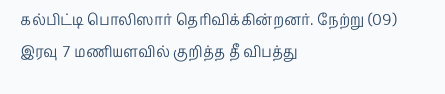கல்பிட்டி பொலிஸார் தெரிவிக்கின்றனர். நேற்று (09) இரவு 7 மணியளவில் குறித்த தீ விபத்து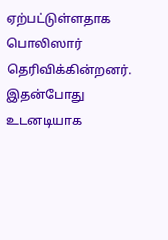ஏற்பட்டுள்ளதாக பொலிஸார் தெரிவிக்கின்றனர். இதன்போது உடனடியாக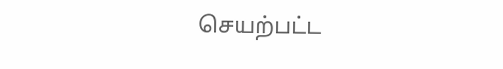செயற்பட்ட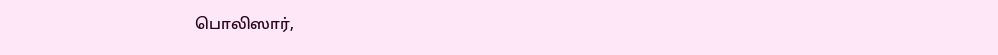பொலிஸார்,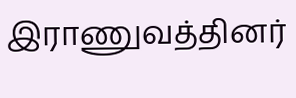இராணுவத்தினர்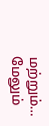மற்றும்…
மேலும்